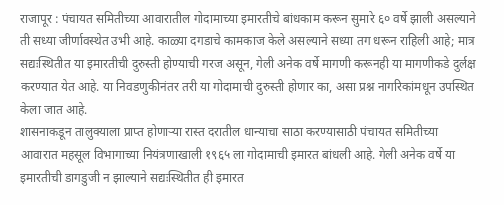राजापूर : पंचायत समितीच्या आवारातील गोदामाच्या इमारतीचे बांधकाम करून सुमारे ६० वर्षे झाली असल्याने ती सध्या जीर्णावस्थेत उभी आहे. काळ्या दगडाचे कामकाज केले असल्याने सध्या तग धरून राहिली आहे; मात्र सद्यःस्थितीत या इमारतीची दुरुस्ती होण्याची गरज असून, गेली अनेक वर्षे मागणी करूनही या मागणीकडे दुर्लक्ष करण्यात येत आहे. या निवडणुकीनंतर तरी या गोदामाची दुरुस्ती होणार का, असा प्रश्न नागरिकांमधून उपस्थित केला जात आहे.
शासनाकडून तालुक्याला प्राप्त होणाऱ्या रास्त दरातील धान्याचा साठा करण्यासाठी पंचायत समितीच्या आवारात महसूल विभागाच्या नियंत्रणाखाली १९६५ ला गोदामाची इमारत बांधली आहे. गेली अनेक वर्षे या इमारतीची डागडुजी न झाल्याने सद्यःस्थितीत ही इमारत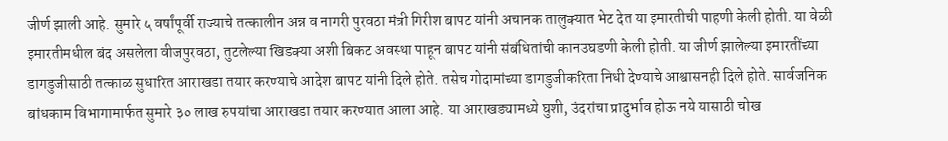जीर्ण झाली आहे. सुमारे ५ वर्षांपूर्वी राज्याचे तत्कालीन अन्न व नागरी पुरवठा मंत्री गिरीश बापट यांनी अचानक तालुक्यात भेट देत या इमारतीची पाहणी केली होती. या वेळी इमारतीमधील बंद असलेला वीजपुरवठा, तुटलेल्या खिडक्या अशी बिकट अवस्था पाहून बापट यांनी संबंधितांची कानउघडणी केली होती. या जीर्ण झालेल्या इमारतींच्या डागडुजीसाठी तत्काळ सुधारित आराखडा तयार करण्याचे आदेश बापट यांनी दिले होते. तसेच गोदामांच्या डागडुजीकरिता निधी देण्याचे आश्वासनही दिले होते. सार्वजनिक बांधकाम विभागामार्फत सुमारे ३० लाख रुपयांचा आराखडा तयार करण्यात आला आहे. या आराखड्यामध्ये घुशी, उंदरांचा प्रादुर्भाव होऊ नये यासाठी चोख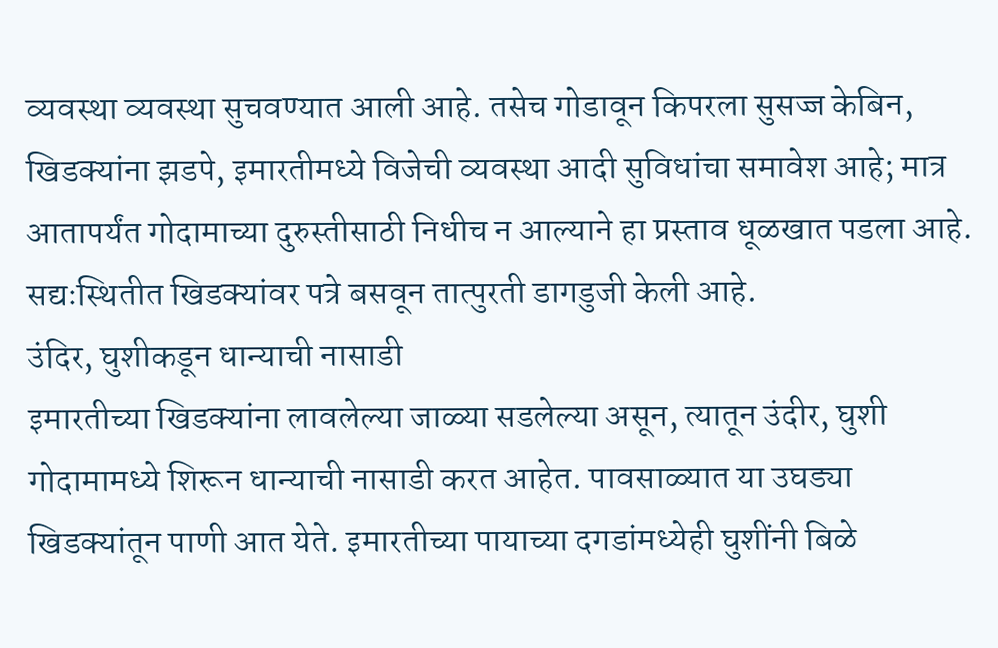व्यवस्था व्यवस्था सुचवण्यात आली आहे. तसेच गोडावून किपरला सुसज्ज केबिन, खिडक्यांना झडपे, इमारतीमध्ये विजेची व्यवस्था आदी सुविधांचा समावेश आहे; मात्र आतापर्यंत गोदामाच्या दुरुस्तीसाठी निधीच न आल्याने हा प्रस्ताव धूळखात पडला आहे. सद्यःस्थितीत खिडक्यांवर पत्रे बसवून तात्पुरती डागडुजी केली आहे.
उंदिर, घुशीकडून धान्याची नासाडी
इमारतीच्या खिडक्यांना लावलेल्या जाळ्या सडलेल्या असून, त्यातून उंदीर, घुशी गोदामामध्ये शिरून धान्याची नासाडी करत आहेत. पावसाळ्यात या उघड्या खिडक्यांतून पाणी आत येते. इमारतीच्या पायाच्या दगडांमध्येही घुशींनी बिळे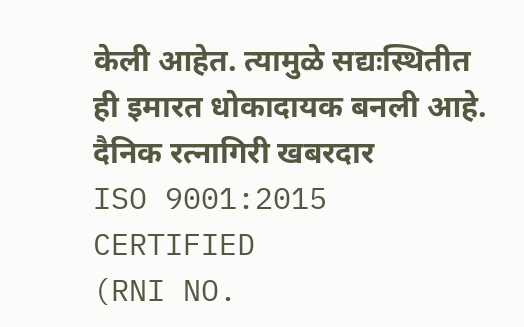केली आहेत. त्यामुळे सद्यःस्थितीत ही इमारत धोकादायक बनली आहे.
दैनिक रत्नागिरी खबरदार
ISO 9001:2015 CERTIFIED
(RNI NO.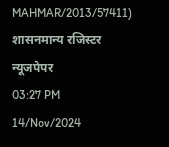MAHMAR/2013/57411)
शासनमान्य रजिस्टर न्यूजपेपर
03:27 PM 14/Nov/2024